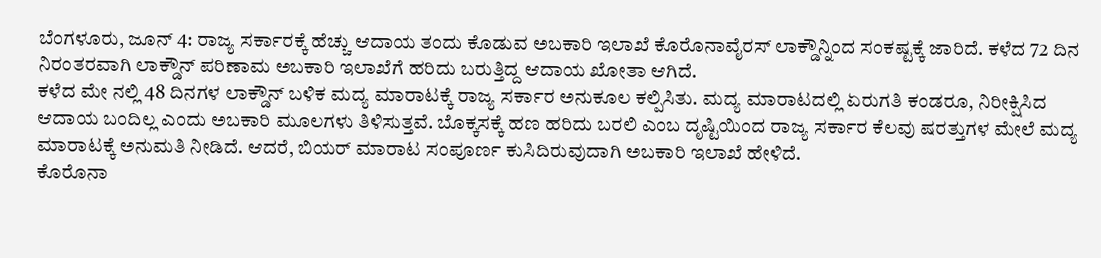ಬೆಂಗಳೂರು, ಜೂನ್ 4: ರಾಜ್ಯ ಸರ್ಕಾರಕ್ಕೆ ಹೆಚ್ಚು ಆದಾಯ ತಂದು ಕೊಡುವ ಅಬಕಾರಿ ಇಲಾಖೆ ಕೊರೊನಾವೈರಸ್ ಲಾಕ್ಡೌನ್ನಿಂದ ಸಂಕಷ್ಟಕ್ಕೆ ಜಾರಿದೆ. ಕಳೆದ 72 ದಿನ ನಿರಂತರವಾಗಿ ಲಾಕ್ಡೌನ್ ಪರಿಣಾಮ ಅಬಕಾರಿ ಇಲಾಖೆಗೆ ಹರಿದು ಬರುತ್ತಿದ್ದ ಆದಾಯ ಖೋತಾ ಆಗಿದೆ.
ಕಳೆದ ಮೇ ನಲ್ಲಿ 48 ದಿನಗಳ ಲಾಕ್ಡೌನ್ ಬಳಿಕ ಮದ್ಯ ಮಾರಾಟಕ್ಕೆ ರಾಜ್ಯ ಸರ್ಕಾರ ಅನುಕೂಲ ಕಲ್ಪಿಸಿತು. ಮದ್ಯ ಮಾರಾಟದಲ್ಲಿ ಏರುಗತಿ ಕಂಡರೂ, ನಿರೀಕ್ಷಿಸಿದ ಆದಾಯ ಬಂದಿಲ್ಲ ಎಂದು ಅಬಕಾರಿ ಮೂಲಗಳು ತಿಳಿಸುತ್ತವೆ. ಬೊಕ್ಕಸಕ್ಕೆ ಹಣ ಹರಿದು ಬರಲಿ ಎಂಬ ದೃಷ್ಟಿಯಿಂದ ರಾಜ್ಯ ಸರ್ಕಾರ ಕೆಲವು ಷರತ್ತುಗಳ ಮೇಲೆ ಮದ್ಯ ಮಾರಾಟಕ್ಕೆ ಅನುಮತಿ ನೀಡಿದೆ. ಆದರೆ, ಬಿಯರ್ ಮಾರಾಟ ಸಂಪೂರ್ಣ ಕುಸಿದಿರುವುದಾಗಿ ಅಬಕಾರಿ ಇಲಾಖೆ ಹೇಳಿದೆ.
ಕೊರೊನಾ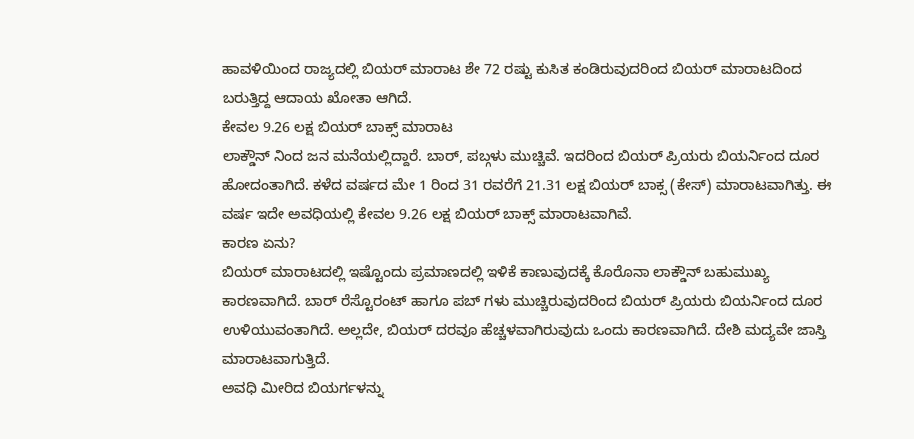ಹಾವಳಿಯಿಂದ ರಾಜ್ಯದಲ್ಲಿ ಬಿಯರ್ ಮಾರಾಟ ಶೇ 72 ರಷ್ಟು ಕುಸಿತ ಕಂಡಿರುವುದರಿಂದ ಬಿಯರ್ ಮಾರಾಟದಿಂದ ಬರುತ್ತಿದ್ದ ಆದಾಯ ಖೋತಾ ಆಗಿದೆ.
ಕೇವಲ 9.26 ಲಕ್ಷ ಬಿಯರ್ ಬಾಕ್ಸ್ ಮಾರಾಟ
ಲಾಕ್ಡೌನ್ ನಿಂದ ಜನ ಮನೆಯಲ್ಲಿದ್ದಾರೆ. ಬಾರ್, ಪಬ್ಗಳು ಮುಚ್ಚಿವೆ. ಇದರಿಂದ ಬಿಯರ್ ಪ್ರಿಯರು ಬಿಯರ್ನಿಂದ ದೂರ ಹೋದಂತಾಗಿದೆ. ಕಳೆದ ವರ್ಷದ ಮೇ 1 ರಿಂದ 31 ರವರೆಗೆ 21.31 ಲಕ್ಷ ಬಿಯರ್ ಬಾಕ್ಸ (ಕೇಸ್) ಮಾರಾಟವಾಗಿತ್ತು. ಈ ವರ್ಷ ಇದೇ ಅವಧಿಯಲ್ಲಿ ಕೇವಲ 9.26 ಲಕ್ಷ ಬಿಯರ್ ಬಾಕ್ಸ್ ಮಾರಾಟವಾಗಿವೆ.
ಕಾರಣ ಏನು?
ಬಿಯರ್ ಮಾರಾಟದಲ್ಲಿ ಇಷ್ಟೊಂದು ಪ್ರಮಾಣದಲ್ಲಿ ಇಳಿಕೆ ಕಾಣುವುದಕ್ಕೆ ಕೊರೊನಾ ಲಾಕ್ಡೌನ್ ಬಹುಮುಖ್ಯ ಕಾರಣವಾಗಿದೆ. ಬಾರ್ ರೆಸ್ಟೊರಂಟ್ ಹಾಗೂ ಪಬ್ ಗಳು ಮುಚ್ಚಿರುವುದರಿಂದ ಬಿಯರ್ ಪ್ರಿಯರು ಬಿಯರ್ನಿಂದ ದೂರ ಉಳಿಯುವಂತಾಗಿದೆ. ಅಲ್ಲದೇ, ಬಿಯರ್ ದರವೂ ಹೆಚ್ಚಳವಾಗಿರುವುದು ಒಂದು ಕಾರಣವಾಗಿದೆ. ದೇಶಿ ಮದ್ಯವೇ ಜಾಸ್ತಿ ಮಾರಾಟವಾಗುತ್ತಿದೆ.
ಅವಧಿ ಮೀರಿದ ಬಿಯರ್ಗಳನ್ನು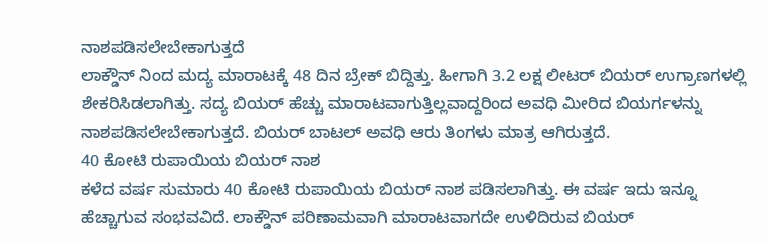ನಾಶಪಡಿಸಲೇಬೇಕಾಗುತ್ತದೆ
ಲಾಕ್ಡೌನ್ ನಿಂದ ಮದ್ಯ ಮಾರಾಟಕ್ಕೆ 48 ದಿನ ಬ್ರೇಕ್ ಬಿದ್ದಿತ್ತು. ಹೀಗಾಗಿ 3.2 ಲಕ್ಷ ಲೀಟರ್ ಬಿಯರ್ ಉಗ್ರಾಣಗಳಲ್ಲಿ ಶೇಕರಿಸಿಡಲಾಗಿತ್ತು. ಸದ್ಯ ಬಿಯರ್ ಹೆಚ್ಚು ಮಾರಾಟವಾಗುತ್ತಿಲ್ಲವಾದ್ದರಿಂದ ಅವಧಿ ಮೀರಿದ ಬಿಯರ್ಗಳನ್ನು ನಾಶಪಡಿಸಲೇಬೇಕಾಗುತ್ತದೆ. ಬಿಯರ್ ಬಾಟಲ್ ಅವಧಿ ಆರು ತಿಂಗಳು ಮಾತ್ರ ಆಗಿರುತ್ತದೆ.
40 ಕೋಟಿ ರುಪಾಯಿಯ ಬಿಯರ್ ನಾಶ
ಕಳೆದ ವರ್ಷ ಸುಮಾರು 40 ಕೋಟಿ ರುಪಾಯಿಯ ಬಿಯರ್ ನಾಶ ಪಡಿಸಲಾಗಿತ್ತು. ಈ ವರ್ಷ ಇದು ಇನ್ನೂ ಹೆಚ್ಚಾಗುವ ಸಂಭವವಿದೆ. ಲಾಕ್ಡೌನ್ ಪರಿಣಾಮವಾಗಿ ಮಾರಾಟವಾಗದೇ ಉಳಿದಿರುವ ಬಿಯರ್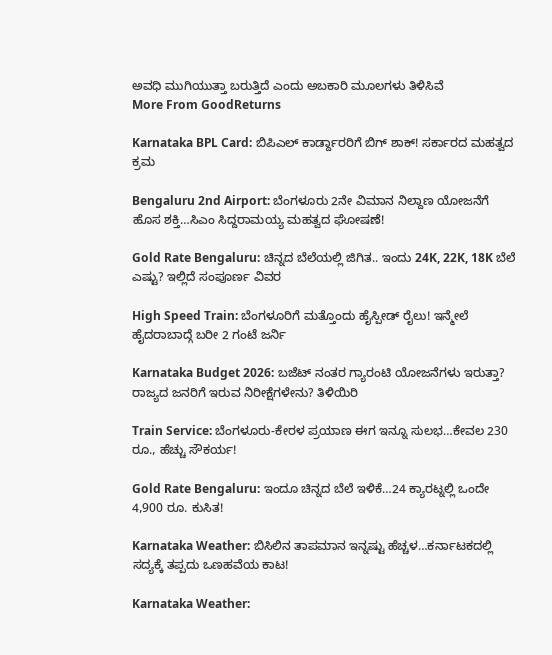ಅವಧಿ ಮುಗಿಯುತ್ತಾ ಬರುತ್ತಿದೆ ಎಂದು ಅಬಕಾರಿ ಮೂಲಗಳು ತಿಳಿಸಿವೆ
More From GoodReturns

Karnataka BPL Card: ಬಿಪಿಎಲ್ ಕಾರ್ಡ್ದಾರರಿಗೆ ಬಿಗ್ ಶಾಕ್! ಸರ್ಕಾರದ ಮಹತ್ವದ ಕ್ರಮ

Bengaluru 2nd Airport: ಬೆಂಗಳೂರು 2ನೇ ವಿಮಾನ ನಿಲ್ದಾಣ ಯೋಜನೆಗೆ ಹೊಸ ಶಕ್ತಿ…ಸಿಎಂ ಸಿದ್ದರಾಮಯ್ಯ ಮಹತ್ವದ ಘೋಷಣೆ!

Gold Rate Bengaluru: ಚಿನ್ನದ ಬೆಲೆಯಲ್ಲಿ ಜಿಗಿತ.. ಇಂದು 24K, 22K, 18K ಬೆಲೆ ಎಷ್ಟು? ಇಲ್ಲಿದೆ ಸಂಪೂರ್ಣ ವಿವರ

High Speed Train: ಬೆಂಗಳೂರಿಗೆ ಮತ್ತೊಂದು ಹೈಸ್ಪೀಡ್ ರೈಲು! ಇನ್ಮೇಲೆ ಹೈದರಾಬಾದ್ಗೆ ಬರೀ 2 ಗಂಟೆ ಜರ್ನಿ

Karnataka Budget 2026: ಬಜೆಟ್ ನಂತರ ಗ್ಯಾರಂಟಿ ಯೋಜನೆಗಳು ಇರುತ್ತಾ? ರಾಜ್ಯದ ಜನರಿಗೆ ಇರುವ ನಿರೀಕ್ಷೆಗಳೇನು? ತಿಳಿಯಿರಿ

Train Service: ಬೆಂಗಳೂರು-ಕೇರಳ ಪ್ರಯಾಣ ಈಗ ಇನ್ನೂ ಸುಲಭ…ಕೇವಲ 230 ರೂ., ಹೆಚ್ಚು ಸೌಕರ್ಯ!

Gold Rate Bengaluru: ಇಂದೂ ಚಿನ್ನದ ಬೆಲೆ ಇಳಿಕೆ…24 ಕ್ಯಾರಟ್ನಲ್ಲಿ ಒಂದೇ 4,900 ರೂ. ಕುಸಿತ!

Karnataka Weather: ಬಿಸಿಲಿನ ತಾಪಮಾನ ಇನ್ನಷ್ಟು ಹೆಚ್ಚಳ…ಕರ್ನಾಟಕದಲ್ಲಿ ಸದ್ಯಕ್ಕೆ ತಪ್ಪದು ಒಣಹವೆಯ ಕಾಟ!

Karnataka Weather: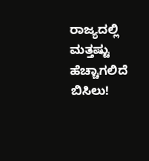ರಾಜ್ಯದಲ್ಲಿ ಮತ್ತಷ್ಟು ಹೆಚ್ಚಾಗಲಿದೆ ಬಿಸಿಲು!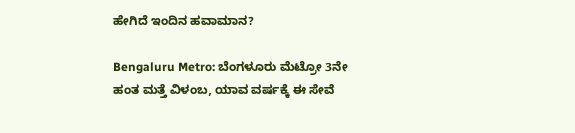ಹೇಗಿದೆ ಇಂದಿನ ಹವಾಮಾನ?

Bengaluru Metro: ಬೆಂಗಳೂರು ಮೆಟ್ರೋ 3ನೇ ಹಂತ ಮತ್ತೆ ವಿಳಂಬ, ಯಾವ ವರ್ಷಕ್ಕೆ ಈ ಸೇವೆ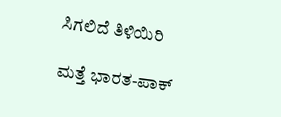ಸಿಗಲಿದೆ ತಿಳಿಯಿರಿ

ಮತ್ತೆ ಭಾರತ-ಪಾಕ್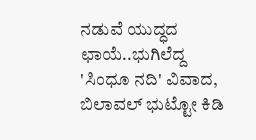ನಡುವೆ ಯುದ್ಧದ ಛಾಯೆ..ಭುಗಿಲೆದ್ದ 'ಸಿಂಧೂ ನದಿ' ವಿವಾದ, ಬಿಲಾವಲ್ ಭುಟ್ಟೋ ಕಿಡಿ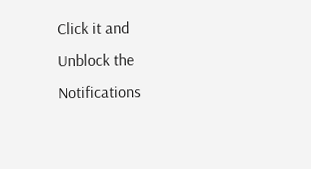Click it and Unblock the Notifications